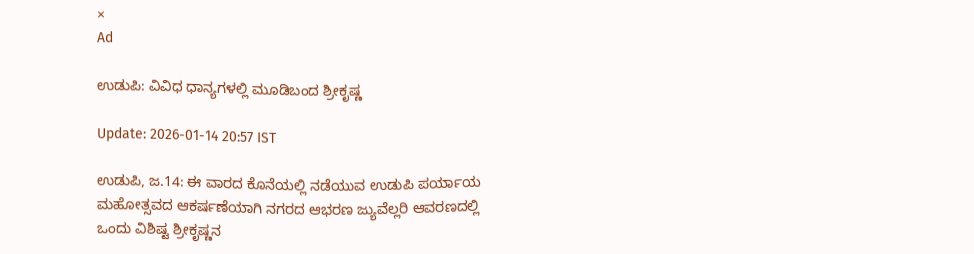×
Ad

ಉಡುಪಿ: ವಿವಿಧ ಧಾನ್ಯಗಳಲ್ಲಿ ಮೂಡಿಬಂದ ಶ್ರೀಕೃಷ್ಣ

Update: 2026-01-14 20:57 IST

ಉಡುಪಿ, ಜ.14: ಈ ವಾರದ ಕೊನೆಯಲ್ಲಿ ನಡೆಯುವ ಉಡುಪಿ ಪರ್ಯಾಯ ಮಹೋತ್ಸವದ ಆಕರ್ಷಣೆಯಾಗಿ ನಗರದ ಆಭರಣ ಜ್ಯುವೆಲ್ಲರಿ ಆವರಣದಲ್ಲಿ ಒಂದು ವಿಶಿಷ್ಟ ಶ್ರೀಕೃಷ್ಣನ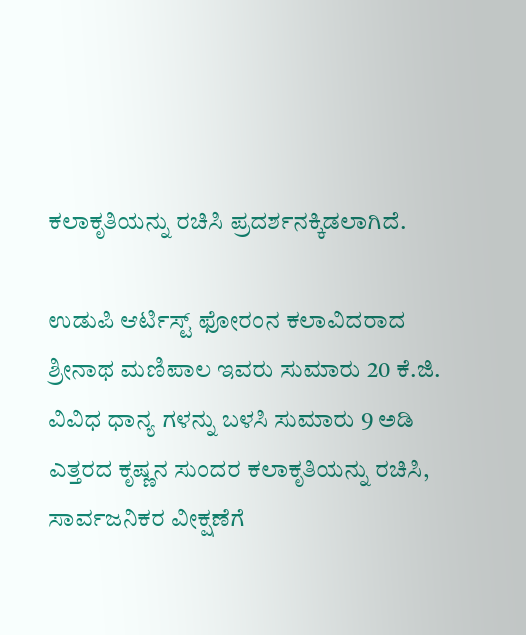ಕಲಾಕೃತಿಯನ್ನು ರಚಿಸಿ ಪ್ರದರ್ಶನಕ್ಕಿಡಲಾಗಿದೆ.

ಉಡುಪಿ ಆರ್ಟಿಸ್ಟ್ ಫೋರಂನ ಕಲಾವಿದರಾದ ಶ್ರೀನಾಥ ಮಣಿಪಾಲ ಇವರು ಸುಮಾರು 20 ಕೆ.ಜಿ. ವಿವಿಧ ಧಾನ್ಯ ಗಳನ್ನು ಬಳಸಿ ಸುಮಾರು 9 ಅಡಿ ಎತ್ತರದ ಕೃಷ್ಣನ ಸುಂದರ ಕಲಾಕೃತಿಯನ್ನು ರಚಿಸಿ, ಸಾರ್ವಜನಿಕರ ವೀಕ್ಷಣೆಗೆ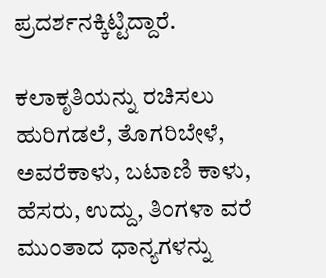ಪ್ರದರ್ಶನಕ್ಕಿಟ್ಟಿದ್ದಾರೆ.

ಕಲಾಕೃತಿಯನ್ನು ರಚಿಸಲು ಹುರಿಗಡಲೆ, ತೊಗರಿಬೇಳೆ, ಅವರೆಕಾಳು, ಬಟಾಣಿ ಕಾಳು, ಹೆಸರು, ಉದ್ದು, ತಿಂಗಳಾ ವರೆ ಮುಂತಾದ ಧಾನ್ಯಗಳನ್ನು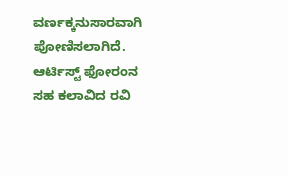ವರ್ಣಕ್ಕನುಸಾರವಾಗಿ ಪೋಣಿಸಲಾಗಿದೆ. ಆರ್ಟಿಸ್ಟ್ ಫೋರಂನ ಸಹ ಕಲಾವಿದ ರವಿ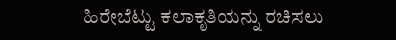ಹಿರೇಬೆಟ್ಟು ಕಲಾಕೃತಿಯನ್ನು ರಚಿಸಲು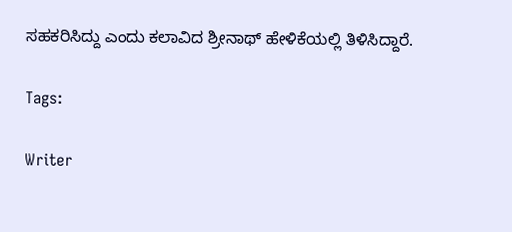ಸಹಕರಿಸಿದ್ದು ಎಂದು ಕಲಾವಿದ ಶ್ರೀನಾಥ್ ಹೇಳಿಕೆಯಲ್ಲಿ ತಿಳಿಸಿದ್ದಾರೆ.

Tags:

Writer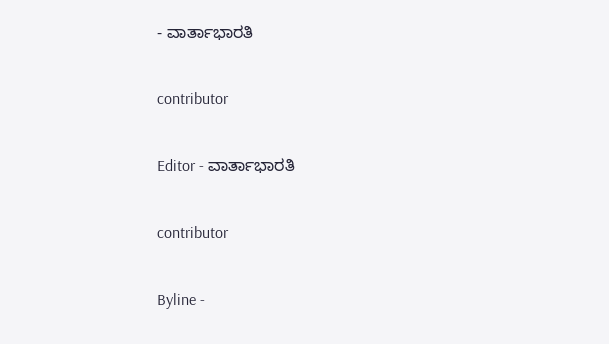- ವಾರ್ತಾಭಾರತಿ

contributor

Editor - ವಾರ್ತಾಭಾರತಿ

contributor

Byline -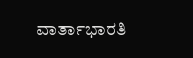ವಾರ್ತಾಭಾರತಿ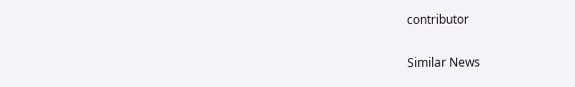contributor

Similar News